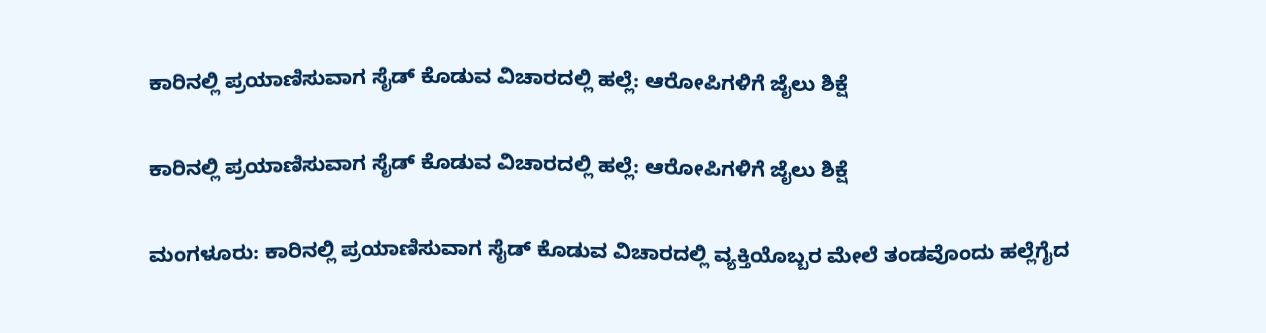ಕಾರಿನಲ್ಲಿ ಪ್ರಯಾಣಿಸುವಾಗ ಸೈಡ್ ಕೊಡುವ ವಿಚಾರದಲ್ಲಿ ಹಲ್ಲೆ: ಆರೋಪಿಗಳಿಗೆ ಜೈಲು ಶಿಕ್ಷೆ

ಕಾರಿನಲ್ಲಿ ಪ್ರಯಾಣಿಸುವಾಗ ಸೈಡ್ ಕೊಡುವ ವಿಚಾರದಲ್ಲಿ ಹಲ್ಲೆ: ಆರೋಪಿಗಳಿಗೆ ಜೈಲು ಶಿಕ್ಷೆ

ಮಂಗಳೂರು: ಕಾರಿನಲ್ಲಿ ಪ್ರಯಾಣಿಸುವಾಗ ಸೈಡ್ ಕೊಡುವ ವಿಚಾರದಲ್ಲಿ ವ್ಯಕ್ತಿಯೊಬ್ಬರ ಮೇಲೆ ತಂಡವೊಂದು ಹಲ್ಲೆಗೈದ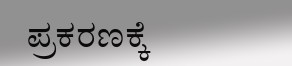ಪ್ರಕರಣಕ್ಕೆ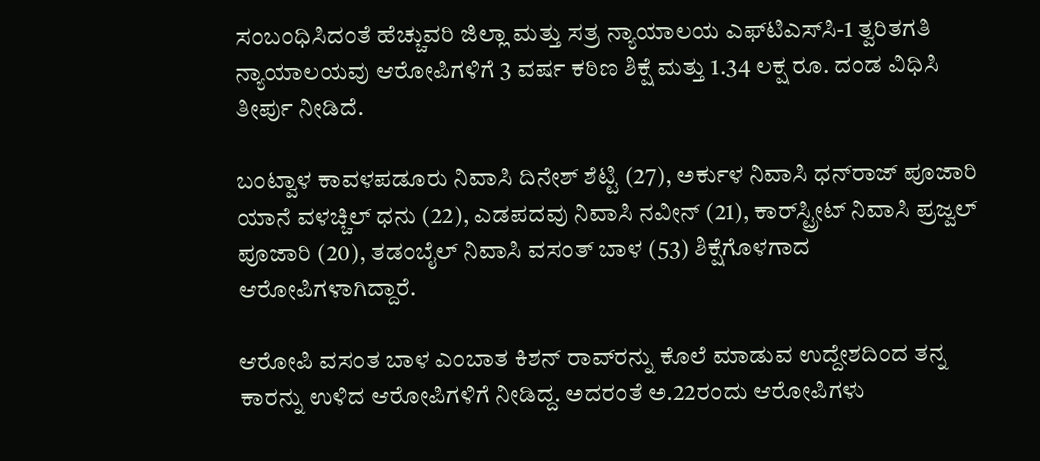ಸಂಬಂಧಿಸಿದಂತೆ ಹೆಚ್ಚುವರಿ ಜಿಲ್ಲಾ ಮತ್ತು ಸತ್ರ ನ್ಯಾಯಾಲಯ ಎಫ್‌ಟಿಎಸ್‌ಸಿ-1 ತ್ವರಿತಗತಿ ನ್ಯಾಯಾಲಯವು ಆರೋಪಿಗಳಿಗೆ 3 ವರ್ಷ ಕಠಿಣ ಶಿಕ್ಷೆ ಮತ್ತು 1.34 ಲಕ್ಷ ರೂ. ದಂಡ ವಿಧಿಸಿ ತೀರ್ಪು ನೀಡಿದೆ.

ಬಂಟ್ವಾಳ ಕಾವಳಪಡೂರು ನಿವಾಸಿ ದಿನೇಶ್ ಶೆಟ್ಟಿ (27), ಅರ್ಕುಳ ನಿವಾಸಿ ಧನ್‌ರಾಜ್ ಪೂಜಾರಿ ಯಾನೆ ವಳಚ್ಚಿಲ್ ಧನು (22), ಎಡಪದವು ನಿವಾಸಿ ನವೀನ್ (21), ಕಾರ್‌ಸ್ಟ್ರೀಟ್ ನಿವಾಸಿ ಪ್ರಜ್ವಲ್ ಪೂಜಾರಿ (20), ತಡಂಬೈಲ್ ನಿವಾಸಿ ವಸಂತ್ ಬಾಳ (53) ಶಿಕ್ಷೆಗೊಳಗಾದ ಆರೋಪಿಗಳಾಗಿದ್ದಾರೆ.

ಆರೋಪಿ ವಸಂತ ಬಾಳ ಎಂಬಾತ ಕಿಶನ್ ರಾವ್‌ರನ್ನು ಕೊಲೆ ಮಾಡುವ ಉದ್ದೇಶದಿಂದ ತನ್ನ ಕಾರನ್ನು ಉಳಿದ ಆರೋಪಿಗಳಿಗೆ ನೀಡಿದ್ದ. ಅದರಂತೆ ಅ.22ರಂದು ಆರೋಪಿಗಳು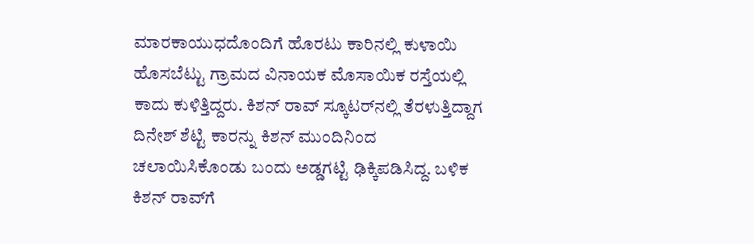ಮಾರಕಾಯುಧದೊಂದಿಗೆ ಹೊರಟು ಕಾರಿನಲ್ಲಿ ಕುಳಾಯಿ ಹೊಸಬೆಟ್ಟು ಗ್ರಾಮದ ವಿನಾಯಕ ಮೊಸಾಯಿಕ ರಸ್ತೆಯಲ್ಲಿ ಕಾದು ಕುಳಿತ್ತಿದ್ದರು. ಕಿಶನ್ ರಾವ್ ಸ್ಕೂಟರ್‌ನಲ್ಲಿ ತೆರಳುತ್ತಿದ್ದಾಗ ದಿನೇಶ್ ಶೆಟ್ಟಿ ಕಾರನ್ನು ಕಿಶನ್ ಮುಂದಿನಿಂದ ಚಲಾಯಿಸಿಕೊಂಡು ಬಂದು ಅಡ್ಡಗಟ್ಟಿ ಢಿಕ್ಕಿಪಡಿಸಿದ್ದ. ಬಳಿಕ ಕಿಶನ್ ರಾವ್‌ಗೆ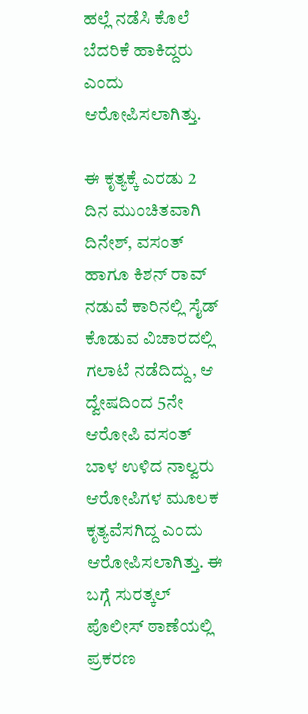ಹಲ್ಲೆ ನಡೆಸಿ ಕೊಲೆ ಬೆದರಿಕೆ ಹಾಕಿದ್ದರು ಎಂದು ಆರೋಪಿಸಲಾಗಿತ್ತು.

ಈ ಕೃತ್ಯಕ್ಕೆ ಎರಡು 2 ದಿನ ಮುಂಚಿತವಾಗಿ ದಿನೇಶ್, ವಸಂತ್ ಹಾಗೂ ಕಿಶನ್ ರಾವ್ ನಡುವೆ ಕಾರಿನಲ್ಲಿ ಸೈಡ್ ಕೊಡುವ ವಿಚಾರದಲ್ಲಿ ಗಲಾಟೆ ನಡೆದಿದ್ದು, ಆ ದ್ವೇಷದಿಂದ 5ನೇ ಆರೋಪಿ ವಸಂತ್ ಬಾಳ ಉಳಿದ ನಾಲ್ವರು ಆರೋಪಿಗಳ ಮೂಲಕ ಕೃತ್ಯವೆಸಗಿದ್ದ ಎಂದು ಆರೋಪಿಸಲಾಗಿತ್ತು. ಈ ಬಗ್ಗೆ ಸುರತ್ಕಲ್ ಪೊಲೀಸ್ ಠಾಣೆಯಲ್ಲಿ ಪ್ರಕರಣ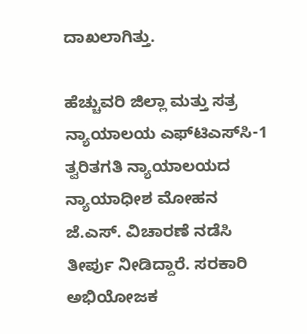ದಾಖಲಾಗಿತ್ತು.

ಹೆಚ್ಚುವರಿ ಜಿಲ್ಲಾ ಮತ್ತು ಸತ್ರ ನ್ಯಾಯಾಲಯ ಎಫ್‌ಟಿಎಸ್‌ಸಿ-1 ತ್ವರಿತಗತಿ ನ್ಯಾಯಾಲಯದ ನ್ಯಾಯಾಧೀಶ ಮೋಹನ ಜೆ.ಎಸ್. ವಿಚಾರಣೆ ನಡೆಸಿ ತೀರ್ಪು ನೀಡಿದ್ದಾರೆ. ಸರಕಾರಿ ಅಭಿಯೋಜಕ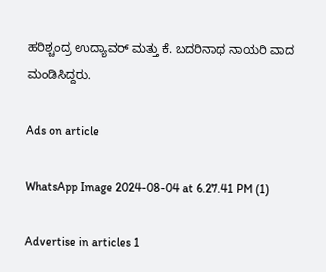ಹರಿಶ್ಚಂದ್ರ ಉದ್ಯಾವರ್ ಮತ್ತು ಕೆ. ಬದರಿನಾಥ ನಾಯರಿ ವಾದ ಮಂಡಿಸಿದ್ದರು.

Ads on article

WhatsApp Image 2024-08-04 at 6.27.41 PM (1)

Advertise in articles 1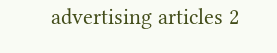advertising articles 2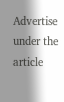Advertise under the article